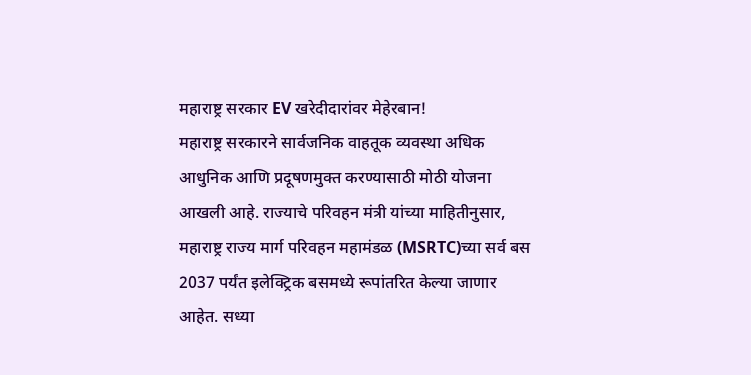महाराष्ट्र सरकार EV खरेदीदारांवर मेहेरबान!
महाराष्ट्र सरकारने सार्वजनिक वाहतूक व्यवस्था अधिक आधुनिक आणि प्रदूषणमुक्त करण्यासाठी मोठी योजना आखली आहे. राज्याचे परिवहन मंत्री यांच्या माहितीनुसार, महाराष्ट्र राज्य मार्ग परिवहन महामंडळ (MSRTC)च्या सर्व बस 2037 पर्यंत इलेक्ट्रिक बसमध्ये रूपांतरित केल्या जाणार आहेत. सध्या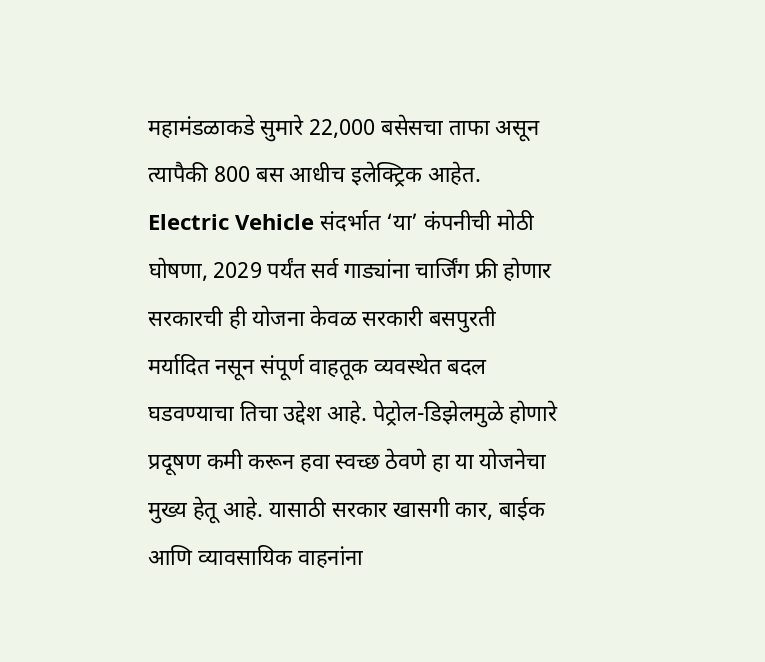महामंडळाकडे सुमारे 22,000 बसेसचा ताफा असून त्यापैकी 800 बस आधीच इलेक्ट्रिक आहेत.
Electric Vehicle संदर्भात ‘या’ कंपनीची मोठी घोषणा, 2029 पर्यंत सर्व गाड्यांना चार्जिंग फ्री होणार
सरकारची ही योजना केवळ सरकारी बसपुरती मर्यादित नसून संपूर्ण वाहतूक व्यवस्थेत बदल घडवण्याचा तिचा उद्देश आहे. पेट्रोल-डिझेलमुळे होणारे प्रदूषण कमी करून हवा स्वच्छ ठेवणे हा या योजनेचा मुख्य हेतू आहे. यासाठी सरकार खासगी कार, बाईक आणि व्यावसायिक वाहनांना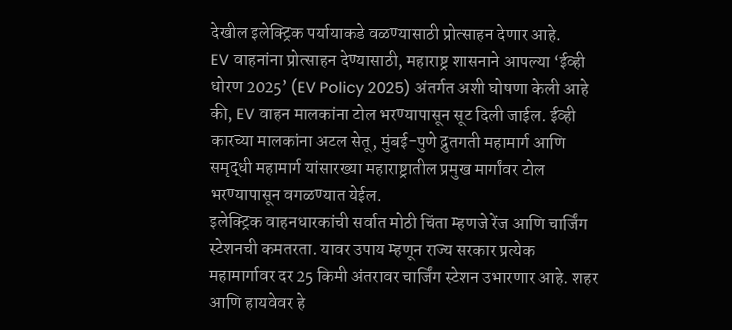देखील इलेक्ट्रिक पर्यायाकडे वळण्यासाठी प्रोत्साहन देणार आहे.
EV वाहनांना प्रोत्साहन देण्यासाठी, महाराष्ट्र शासनाने आपल्या ‘ईव्ही धोरण 2025’ (EV Policy 2025) अंतर्गत अशी घोषणा केली आहे की, EV वाहन मालकांना टोल भरण्यापासून सूट दिली जाईल. ईव्ही कारच्या मालकांना अटल सेतू, मुंबई-पुणे द्रुतगती महामार्ग आणि समृद्धी महामार्ग यांसारख्या महाराष्ट्रातील प्रमुख मार्गांवर टोल भरण्यापासून वगळण्यात येईल.
इलेक्ट्रिक वाहनधारकांची सर्वात मोठी चिंता म्हणजे रेंज आणि चार्जिंग स्टेशनची कमतरता. यावर उपाय म्हणून राज्य सरकार प्रत्येक महामार्गावर दर 25 किमी अंतरावर चार्जिंग स्टेशन उभारणार आहे. शहर आणि हायवेवर हे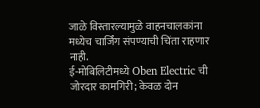जाळे विस्तारल्यामुळे वाहनचालकांना मध्येच चार्जिंग संपण्याची चिंता राहणार नाही.
ई-मोबिलिटीमध्ये Oben Electric ची जोरदार कामगिरी; केवळ दोन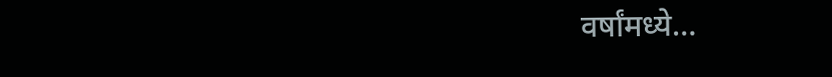वर्षांमध्ये…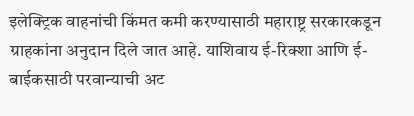इलेक्ट्रिक वाहनांची किंमत कमी करण्यासाठी महाराष्ट्र सरकारकडून ग्राहकांना अनुदान दिले जात आहे. याशिवाय ई-रिक्शा आणि ई-बाईकसाठी परवान्याची अट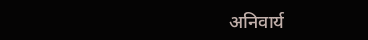अनिवार्य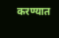करण्यात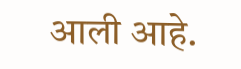आली आहे.